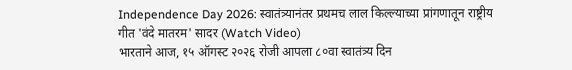Independence Day 2026: स्वातंत्र्यानंतर प्रथमच लाल किल्ल्याच्या प्रांगणातून राष्ट्रीय गीत 'वंदे मातरम' सादर (Watch Video)
भारताने आज, १५ ऑगस्ट २०२६ रोजी आपला ८०वा स्वातंत्र्य दिन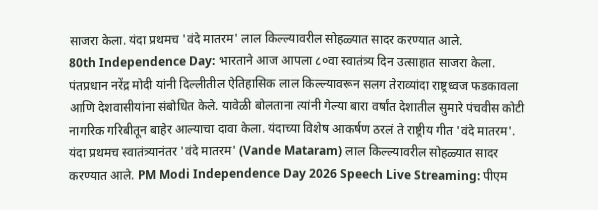साजरा केला. यंदा प्रथमच 'वंदे मातरम' लाल किल्ल्यावरील सोहळ्यात सादर करण्यात आले.
80th Independence Day: भारताने आज आपला ८०वा स्वातंत्र्य दिन उत्साहात साजरा केला. पंतप्रधान नरेंद्र मोदी यांनी दिल्लीतील ऐतिहासिक लाल किल्ल्यावरून सलग तेराव्यांदा राष्ट्रध्वज फडकावला आणि देशवासीयांना संबोधित केले. यावेळी बोलताना त्यांनी गेल्या बारा वर्षांत देशातील सुमारे पंचवीस कोटी नागरिक गरिबीतून बाहेर आल्याचा दावा केला. यंदाच्या विशेष आकर्षण ठरलं ते राष्ट्रीय गीत 'वंदे मातरम'. यंदा प्रथमच स्वातंत्र्यानंतर 'वंदे मातरम' (Vande Mataram) लाल किल्ल्यावरील सोहळ्यात सादर करण्यात आले. PM Modi Independence Day 2026 Speech Live Streaming: पीएम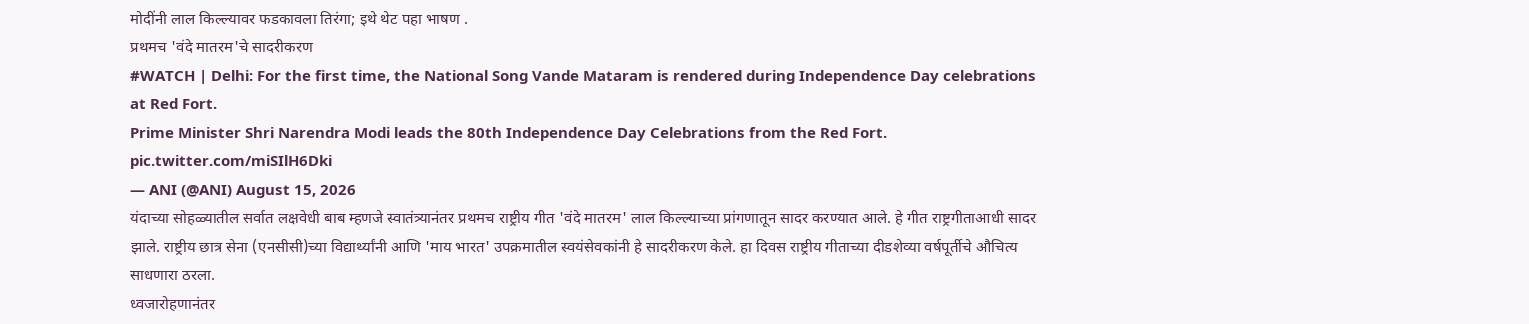मोदींनी लाल किल्ल्यावर फडकावला तिरंगा; इथे थेट पहा भाषण .
प्रथमच 'वंदे मातरम'चे सादरीकरण
#WATCH | Delhi: For the first time, the National Song Vande Mataram is rendered during Independence Day celebrations at Red Fort.
Prime Minister Shri Narendra Modi leads the 80th Independence Day Celebrations from the Red Fort. pic.twitter.com/miSIlH6Dki
— ANI (@ANI) August 15, 2026
यंदाच्या सोहळ्यातील सर्वात लक्षवेधी बाब म्हणजे स्वातंत्र्यानंतर प्रथमच राष्ट्रीय गीत 'वंदे मातरम' लाल किल्ल्याच्या प्रांगणातून सादर करण्यात आले. हे गीत राष्ट्रगीताआधी सादर झाले. राष्ट्रीय छात्र सेना (एनसीसी)च्या विद्यार्थ्यांनी आणि 'माय भारत' उपक्रमातील स्वयंसेवकांनी हे सादरीकरण केले. हा दिवस राष्ट्रीय गीताच्या दीडशेव्या वर्षपूर्तीचे औचित्य साधणारा ठरला.
ध्वजारोहणानंतर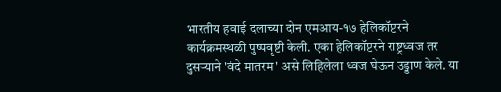भारतीय हवाई दलाच्या दोन एमआय-१७ हेलिकॉप्टरने कार्यक्रमस्थळी पुष्पवृष्टी केली. एका हेलिकॉप्टरने राष्ट्रध्वज तर दुसऱ्याने 'वंदे मातरम' असे लिहिलेला ध्वज घेऊन उड्डाण केले. या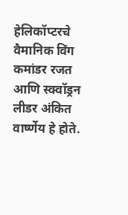हेलिकॉप्टरचे वैमानिक विंग कमांडर रजत आणि स्क्वॉड्रन लीडर अंकित वार्ष्णेय हे होते.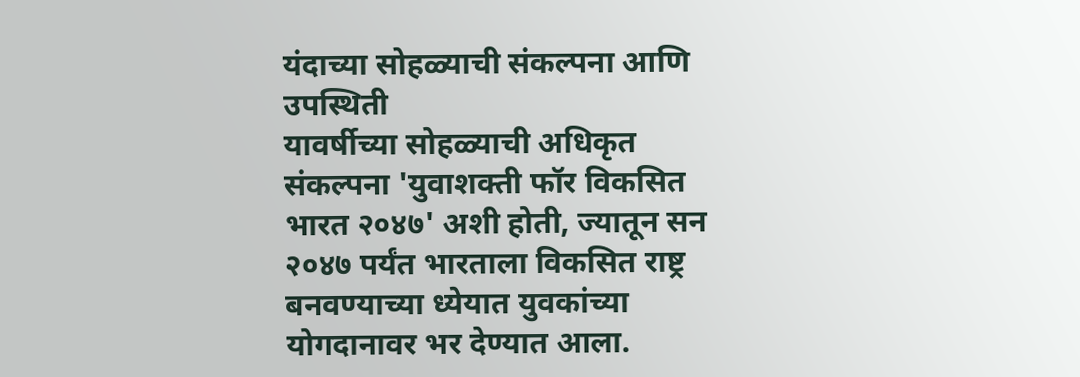यंदाच्या सोहळ्याची संकल्पना आणि उपस्थिती
यावर्षीच्या सोहळ्याची अधिकृत संकल्पना 'युवाशक्ती फॉर विकसित भारत २०४७' अशी होती, ज्यातून सन २०४७ पर्यंत भारताला विकसित राष्ट्र बनवण्याच्या ध्येयात युवकांच्या योगदानावर भर देण्यात आला.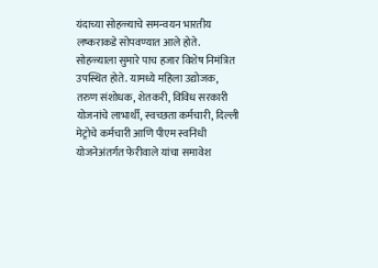यंदाच्या सोहळ्याचे समन्वयन भारतीय लष्कराकडे सोपवण्यात आले होते.
सोहळ्याला सुमारे पाच हजार विशेष निमंत्रित उपस्थित होते. यामध्ये महिला उद्योजक, तरुण संशोधक, शेतकरी, विविध सरकारी योजनांचे लाभार्थी, स्वच्छता कर्मचारी, दिल्ली मेट्रोचे कर्मचारी आणि पीएम स्वनिधी योजनेअंतर्गत फेरीवाले यांचा समावेश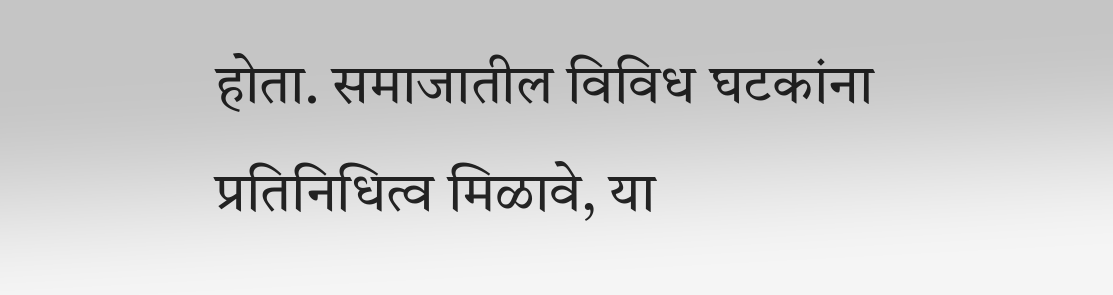होता. समाजातील विविध घटकांना प्रतिनिधित्व मिळावे, या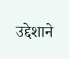उद्देशाने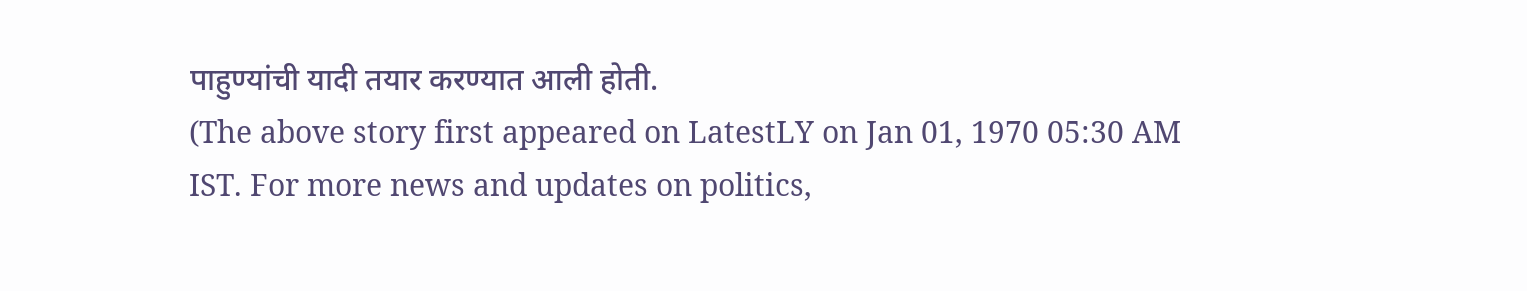पाहुण्यांची यादी तयार करण्यात आली होती.
(The above story first appeared on LatestLY on Jan 01, 1970 05:30 AM IST. For more news and updates on politics,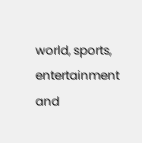world, sports, entertainment and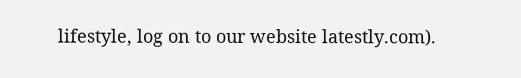lifestyle, log on to our website latestly.com).